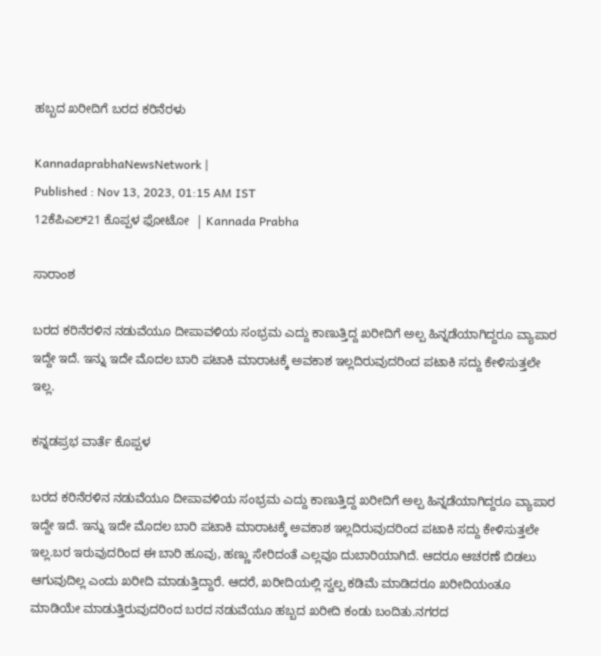ಹಬ್ಬದ ಖರೀದಿಗೆ ಬರದ ಕರಿನೆರಳು

KannadaprabhaNewsNetwork |
Published : Nov 13, 2023, 01:15 AM IST
12ಕೆಪಿಎಲ್21 ಕೊಪ್ಪಳ ಫೋಟೋ  | Kannada Prabha

ಸಾರಾಂಶ

ಬರದ ಕರಿನೆರಳಿನ ನಡುವೆಯೂ ದೀಪಾವಳಿಯ ಸಂಭ್ರಮ ಎದ್ದು ಕಾಣುತ್ತಿದ್ದ ಖರೀದಿಗೆ ಅಲ್ಪ ಹಿನ್ನಡೆಯಾಗಿದ್ದರೂ ವ್ಯಾಪಾರ ಇದ್ದೇ ಇದೆ. ಇನ್ನು ಇದೇ ಮೊದಲ ಬಾರಿ ಪಟಾಕಿ ಮಾರಾಟಕ್ಕೆ ಅವಕಾಶ ಇಲ್ಲದಿರುವುದರಿಂದ ಪಟಾಕಿ ಸದ್ದು ಕೇಳಿಸುತ್ತಲೇ ಇಲ್ಲ.

ಕನ್ನಡಪ್ರಭ ವಾರ್ತೆ ಕೊಪ್ಪಳ

ಬರದ ಕರಿನೆರಳಿನ ನಡುವೆಯೂ ದೀಪಾವಳಿಯ ಸಂಭ್ರಮ ಎದ್ದು ಕಾಣುತ್ತಿದ್ದ ಖರೀದಿಗೆ ಅಲ್ಪ ಹಿನ್ನಡೆಯಾಗಿದ್ದರೂ ವ್ಯಾಪಾರ ಇದ್ದೇ ಇದೆ. ಇನ್ನು ಇದೇ ಮೊದಲ ಬಾರಿ ಪಟಾಕಿ ಮಾರಾಟಕ್ಕೆ ಅವಕಾಶ ಇಲ್ಲದಿರುವುದರಿಂದ ಪಟಾಕಿ ಸದ್ದು ಕೇಳಿಸುತ್ತಲೇ ಇಲ್ಲ.ಬರ ಇರುವುದರಿಂದ ಈ ಬಾರಿ ಹೂವು, ಹಣ್ಣು ಸೇರಿದಂತೆ ಎಲ್ಲವೂ ದುಬಾರಿಯಾಗಿದೆ. ಆದರೂ ಆಚರಣೆ ಬಿಡಲು ಆಗುವುದಿಲ್ಲ ಎಂದು ಖರೀದಿ ಮಾಡುತ್ತಿದ್ದಾರೆ. ಆದರೆ, ಖರೀದಿಯಲ್ಲಿ ಸ್ವಲ್ಪ ಕಡಿಮೆ ಮಾಡಿದರೂ ಖರೀದಿಯಂತೂ ಮಾಡಿಯೇ ಮಾಡುತ್ತಿರುವುದರಿಂದ ಬರದ ನಡುವೆಯೂ ಹಬ್ಬದ ಖರೀದಿ ಕಂಡು ಬಂದಿತು.ನಗರದ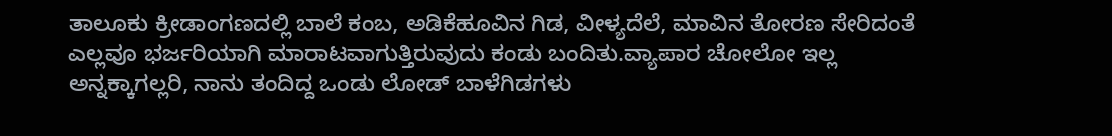ತಾಲೂಕು ಕ್ರೀಡಾಂಗಣದಲ್ಲಿ ಬಾಲೆ ಕಂಬ, ಅಡಿಕೆಹೂವಿನ ಗಿಡ, ವೀಳ್ಯದೆಲೆ, ಮಾವಿನ ತೋರಣ ಸೇರಿದಂತೆ ಎಲ್ಲವೂ ಭರ್ಜರಿಯಾಗಿ ಮಾರಾಟವಾಗುತ್ತಿರುವುದು ಕಂಡು ಬಂದಿತು.ವ್ಯಾಪಾರ ಚೋಲೋ ಇಲ್ಲ ಅನ್ನಕ್ಕಾಗಲ್ಲರಿ, ನಾನು ತಂದಿದ್ದ ಒಂಡು ಲೋಡ್ ಬಾಳೆಗಿಡಗಳು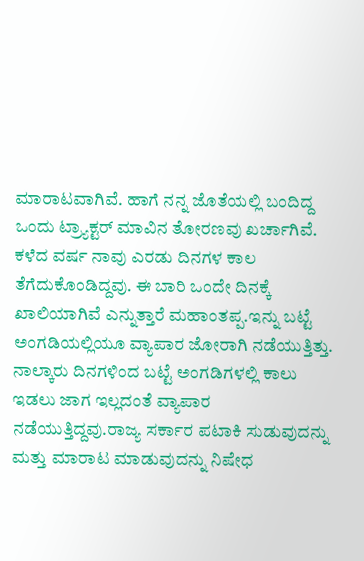ಮಾರಾಟವಾಗಿವೆ. ಹಾಗೆ ನನ್ನ ಜೊತೆಯಲ್ಲಿ ಬಂದಿದ್ದ ಒಂದು ಟ್ರ್ಯಾಕ್ಟರ್ ಮಾವಿನ ತೋರಣವು ಖರ್ಚಾಗಿವೆ. ಕಳೆದ ವರ್ಷ ನಾವು ಎರಡು ದಿನಗಳ ಕಾಲ ತೆಗೆದುಕೊಂಡಿದ್ದವು. ಈ ಬಾರಿ ಒಂದೇ ದಿನಕ್ಕೆ ಖಾಲಿಯಾಗಿವೆ ಎನ್ನುತ್ತಾರೆ ಮಹಾಂತಪ್ಪ.ಇನ್ನು ಬಟ್ಟೆ ಅಂಗಡಿಯಲ್ಲಿಯೂ ವ್ಯಾಪಾರ ಜೋರಾಗಿ ನಡೆಯುತ್ತಿತ್ತು. ನಾಲ್ಕಾರು ದಿನಗಳಿಂದ ಬಟ್ಟೆ ಅಂಗಡಿಗಳಲ್ಲಿ ಕಾಲು ಇಡಲು ಜಾಗ ಇಲ್ಲದಂತೆ ವ್ಯಾಪಾರ ನಡೆಯುತ್ತಿದ್ದವು.ರಾಜ್ಯ ಸರ್ಕಾರ ಪಟಾಕಿ ಸುಡುವುದನ್ನು ಮತ್ತು ಮಾರಾಟ ಮಾಡುವುದನ್ನು ನಿಷೇಧ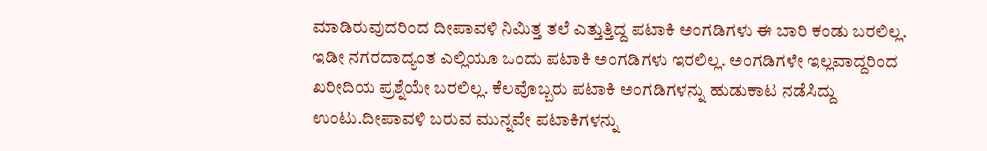ಮಾಡಿರುವುದರಿಂದ ದೀಪಾವಳಿ ನಿಮಿತ್ತ ತಲೆ ಎತ್ತುತ್ತಿದ್ದ ಪಟಾಕಿ ಅಂಗಡಿಗಳು ಈ ಬಾರಿ ಕಂಡು ಬರಲಿಲ್ಲ. ಇಡೀ ನಗರದಾದ್ಯಂತ ಎಲ್ಲಿಯೂ ಒಂದು ಪಟಾಕಿ ಅಂಗಡಿಗಳು ಇರಲಿಲ್ಲ. ಅಂಗಡಿಗಳೇ ಇಲ್ಲವಾದ್ದರಿಂದ ಖರೀದಿಯ ಪ್ರಶ್ನೆಯೇ ಬರಲಿಲ್ಲ. ಕೆಲವೊಬ್ಬರು ಪಟಾಕಿ ಅಂಗಡಿಗಳನ್ನು ಹುಡುಕಾಟ ನಡೆಸಿದ್ದು ಉಂಟು.ದೀಪಾವಳಿ ಬರುವ ಮುನ್ನವೇ ಪಟಾಕಿಗಳನ್ನು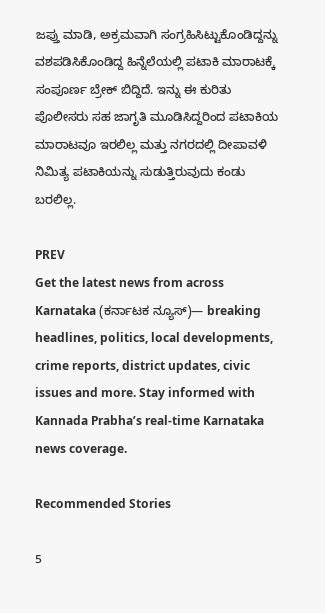ಜಪ್ತು ಮಾಡಿ, ಅಕ್ರಮವಾಗಿ ಸಂಗ್ರಹಿಸಿಟ್ಟುಕೊಂಡಿದ್ದನ್ನು ವಶಪಡಿಸಿಕೊಂಡಿದ್ದ ಹಿನ್ನೆಲೆಯಲ್ಲಿ ಪಟಾಕಿ ಮಾರಾಟಕ್ಕೆ ಸಂಪೂರ್ಣ ಬ್ರೇಕ್ ಬಿದ್ದಿದೆ. ಇನ್ನು ಈ ಕುರಿತು ಪೊಲೀಸರು ಸಹ ಜಾಗೃತಿ ಮೂಡಿಸಿದ್ದರಿಂದ ಪಟಾಕಿಯ ಮಾರಾಟವೂ ಇರಲಿಲ್ಲ ಮತ್ತು ನಗರದಲ್ಲಿ ದೀಪಾವಳಿ ನಿಮಿತ್ಯ ಪಟಾಕಿಯನ್ನು ಸುಡುತ್ತಿರುವುದು ಕಂಡು ಬರಲಿಲ್ಲ.

PREV
Get the latest news from across Karnataka (ಕರ್ನಾಟಕ ನ್ಯೂಸ್)— breaking headlines, politics, local developments, crime reports, district updates, civic issues and more. Stay informed with Kannada Prabha’s real‑time Karnataka news coverage.

Recommended Stories

5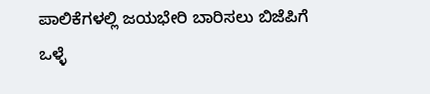ಪಾಲಿಕೆಗಳಲ್ಲಿ ಜಯಭೇರಿ ಬಾರಿಸಲು ಬಿಜೆಪಿಗೆ ಒಳ್ಳೆ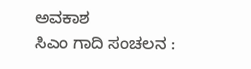ಅವಕಾಶ
ಸಿಎಂ ಗಾದಿ ಸಂಚಲನ :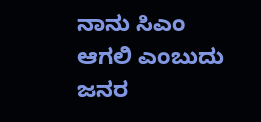ನಾನು ಸಿಎಂ ಆಗಲಿ ಎಂಬುದು ಜನರ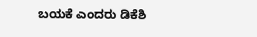ಬಯಕೆ ಎಂದರು ಡಿಕೆಶಿ